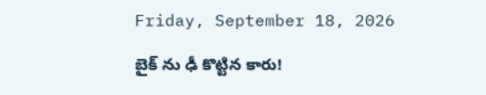Friday, September 18, 2026

బైక్ ను ఢీ కొట్టిన కారు!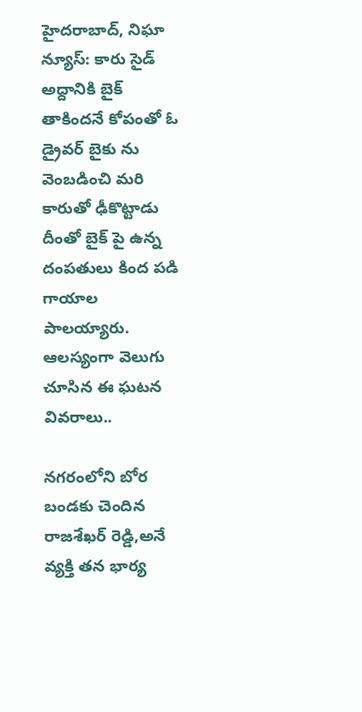హైదరాబాద్, నిఘా న్యూస్: కారు సైడ్ అద్దానికి బైక్ తాకిందనే కోపంతో ఓ డ్రైవర్ బైకు ను వెంబడించి మరి కారుతో ఢీకొట్టాడు దీంతో బైక్ పై ఉన్న దంపతులు కింద పడి గాయాల పాలయ్యారు. ఆలస్యంగా వెలుగు చూసిన ఈ ఘటన వివరాలు..

నగరంలోని బోర బండకు చెందిన రాజశేఖర్ రెడ్డి,అనే వ్యక్తి తన భార్య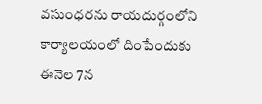వసుంధరను రాయదుర్గంలోని కార్యాలయంలో దింపేందుకు ఈనెల 7న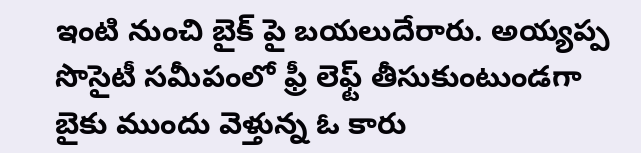ఇంటి నుంచి బైక్ పై బయలుదేరారు. అయ్యప్ప సొసైటీ సమీపంలో ఫ్రీ లెఫ్ట్ తీసుకుంటుండగా బైకు ముందు వెళ్తున్న ఓ కారు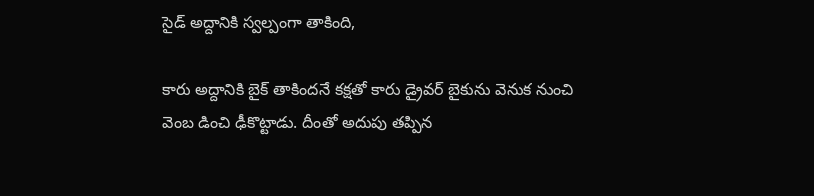సైడ్ అద్దానికి స్వల్పంగా తాకింది,

కారు అద్దానికి బైక్ తాకిందనే కక్షతో కారు డ్రైవర్ బైకును వెనుక నుంచి వెంబ డించి ఢీకొట్టాడు. దీంతో అదుపు తప్పిన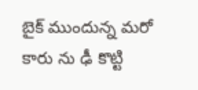బైక్ ముందున్న మరో కారు ను ఢీ కొట్టి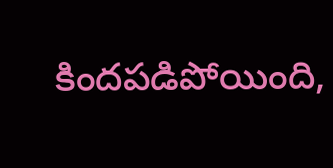కిందపడిపోయింది,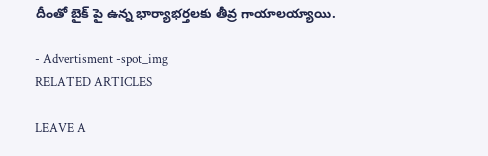దీంతో బైక్ పై ఉన్న భార్యాభర్తలకు తీవ్ర గాయాలయ్యాయి.

- Advertisment -spot_img
RELATED ARTICLES

LEAVE A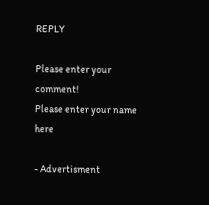REPLY

Please enter your comment!
Please enter your name here

- Advertisment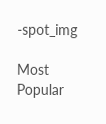-spot_img

Most Popular